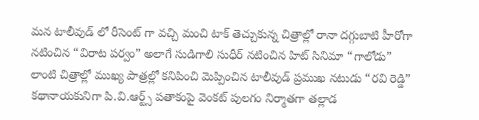మన టాలీవుడ్ లో రీసెంట్ గా వచ్చి మంచి టాక్ తెచ్చుకున్న చిత్రాల్లో రానా దగ్గుబాటి హీరోగా నటించిన “విరాట పర్వం” అలాగే సుడిగాలి సుధీర్ నటించిన హిట్ సినిమా “గాలోడు” లాంటి చిత్రాల్లో ముఖ్య పాత్రల్లో కనిపించి మెప్పించిన టాలీవుడ్ ప్రముఖ నటుడు “రవి రెడ్డి” కథానాయకునిగా పి.వి.ఆర్ట్స్ పతాకంపై వెంకట్ పులగం నిర్మాతగా తల్లాడ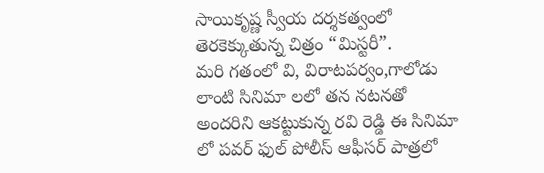సాయికృష్ణ స్వీయ దర్శకత్వంలో తెరకెక్కుతున్న చిత్రం “మిస్టరీ”.
మరి గతంలో వి, విరాటపర్వం,గాలోడు లాంటి సినిమా లలో తన నటనతో అందరిని ఆకట్టుకున్న రవి రెడ్డి ఈ సినిమా లో పవర్ ఫుల్ పోలీస్ ఆఫీసర్ పాత్రలో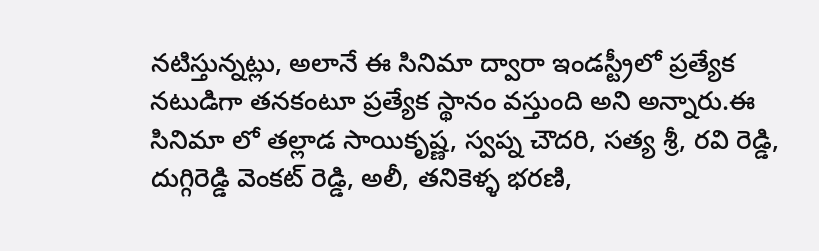నటిస్తున్నట్లు, అలానే ఈ సినిమా ద్వారా ఇండస్ట్రీలో ప్రత్యేక నటుడిగా తనకంటూ ప్రత్యేక స్థానం వస్తుంది అని అన్నారు.ఈ సినిమా లో తల్లాడ సాయికృష్ణ, స్వప్న చౌదరి, సత్య శ్రీ, రవి రెడ్డి, దుగ్గిరెడ్డి వెంకట్ రెడ్డి, అలీ, తనికెళ్ళ భరణి,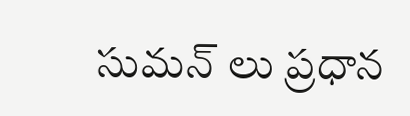సుమన్ లు ప్రధాన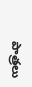పాత్రలు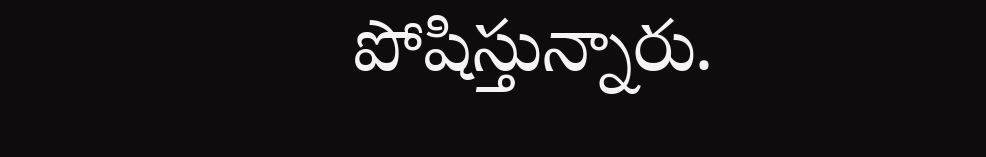పోషిస్తున్నారు.